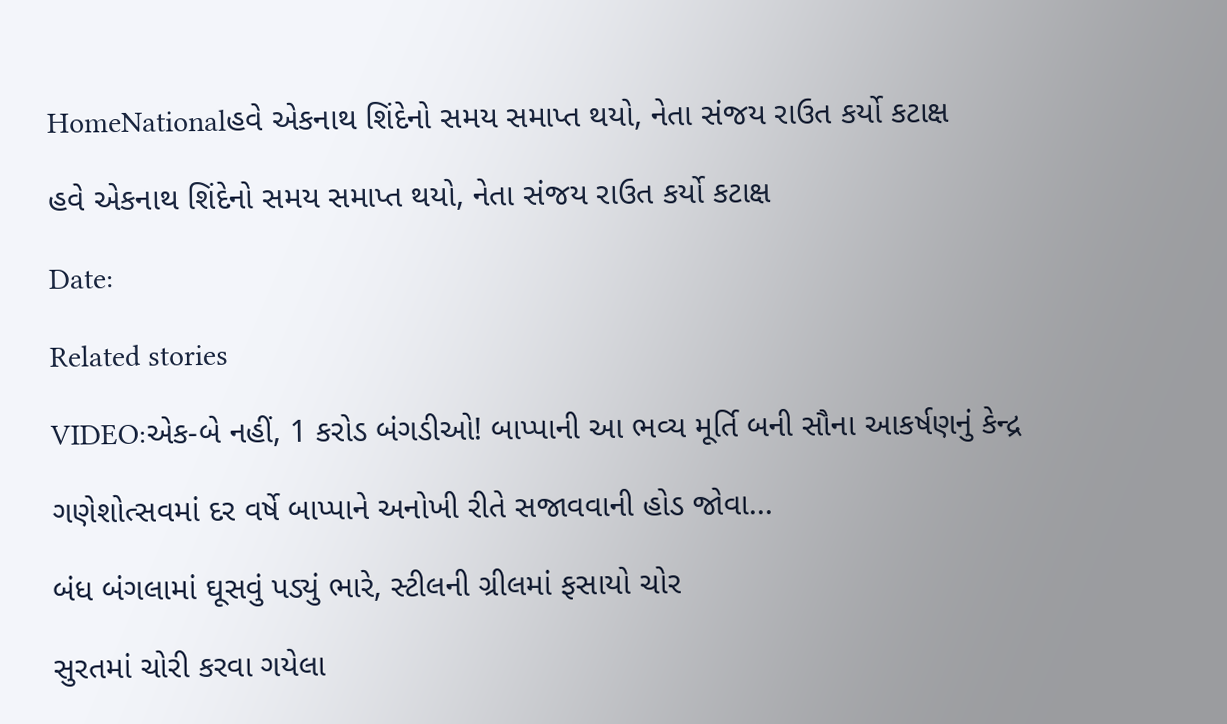HomeNationalહવે એકનાથ શિંદેનો સમય સમાપ્ત થયો, નેતા સંજય રાઉત કર્યો કટાક્ષ

હવે એકનાથ શિંદેનો સમય સમાપ્ત થયો, નેતા સંજય રાઉત કર્યો કટાક્ષ

Date:

Related stories

VIDEO:એક-બે નહીં, 1 કરોડ બંગડીઓ! બાપ્પાની આ ભવ્ય મૂર્તિ બની સૌના આકર્ષણનું કેન્દ્ર

ગણેશોત્સવમાં દર વર્ષે બાપ્પાને અનોખી રીતે સજાવવાની હોડ જોવા...

બંધ બંગલામાં ઘૂસવું પડ્યું ભારે, સ્ટીલની ગ્રીલમાં ફસાયો ચોર

સુરતમાં ચોરી કરવા ગયેલા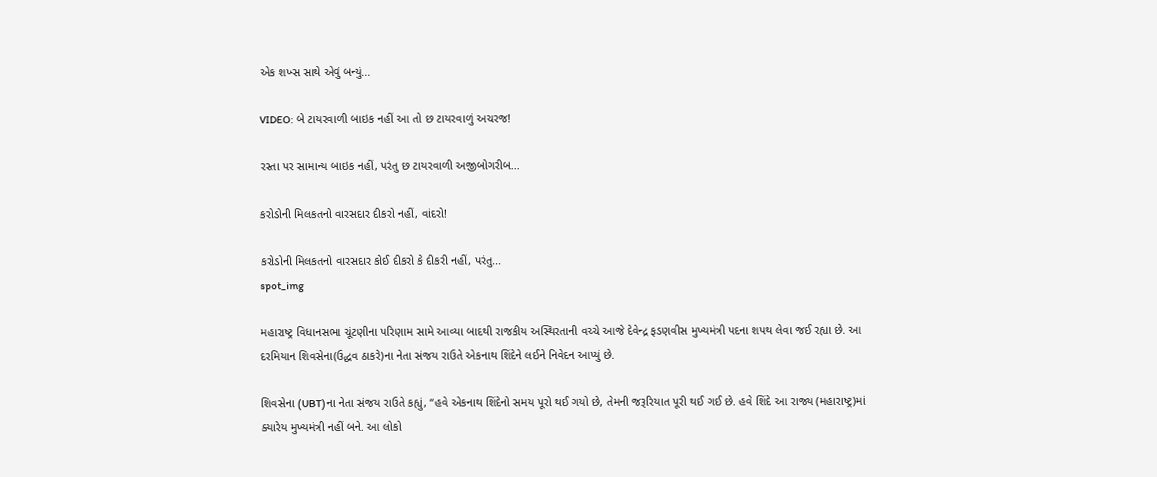એક શખ્સ સાથે એવું બન્યું...

VIDEO: બે ટાયરવાળી બાઇક નહીં આ તો છ ટાયરવાળું અચરજ!

રસ્તા પર સામાન્ય બાઇક નહીં, પરંતુ છ ટાયરવાળી અજીબોગરીબ...

કરોડોની મિલકતનો વારસદાર દીકરો નહીં, વાંદરો!

કરોડોની મિલકતનો વારસદાર કોઈ દીકરો કે દીકરી નહીં, પરંતુ...
spot_img

મહારાષ્ટ્ર વિધાનસભા ચૂંટણીના પરિણામ સામે આવ્યા બાદથી રાજકીય અસ્થિરતાની વચ્ચે આજે દેવેન્દ્ર ફડણવીસ મુખ્યમંત્રી પદના શપથ લેવા જઈ રહ્યા છે. આ દરમિયાન શિવસેના(ઉદ્ધવ ઠાકરે)ના નેતા સંજય રાઉતે એકનાથ શિંદેને લઈને નિવેદન આપ્યું છે.

શિવસેના (UBT)ના નેતા સંજય રાઉતે કહ્યું, “હવે એકનાથ શિંદેનો સમય પૂરો થઈ ગયો છે, તેમની જરૂરિયાત પૂરી થઈ ગઈ છે. હવે શિંદે આ રાજ્ય (મહારાષ્ટ્ર)માં ક્યારેય મુખ્યમંત્રી નહીં બને. આ લોકો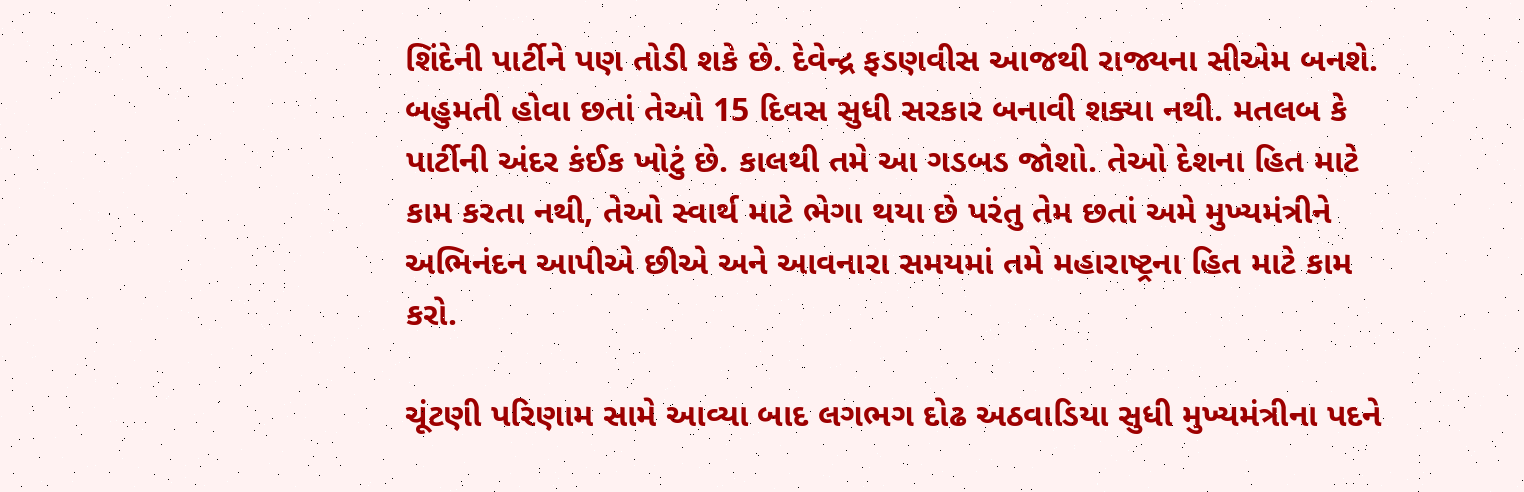શિંદેની પાર્ટીને પણ તોડી શકે છે. દેવેન્દ્ર ફડણવીસ આજથી રાજ્યના સીએમ બનશે. બહુમતી હોવા છતાં તેઓ 15 દિવસ સુધી સરકાર બનાવી શક્યા નથી. મતલબ કે પાર્ટીની અંદર કંઈક ખોટું છે. કાલથી તમે આ ગડબડ જોશો. તેઓ દેશના હિત માટે કામ કરતા નથી, તેઓ સ્વાર્થ માટે ભેગા થયા છે પરંતુ તેમ છતાં અમે મુખ્યમંત્રીને અભિનંદન આપીએ છીએ અને આવનારા સમયમાં તમે મહારાષ્ટ્રના હિત માટે કામ કરો.

ચૂંટણી પરિણામ સામે આવ્યા બાદ લગભગ દોઢ અઠવાડિયા સુધી મુખ્યમંત્રીના પદને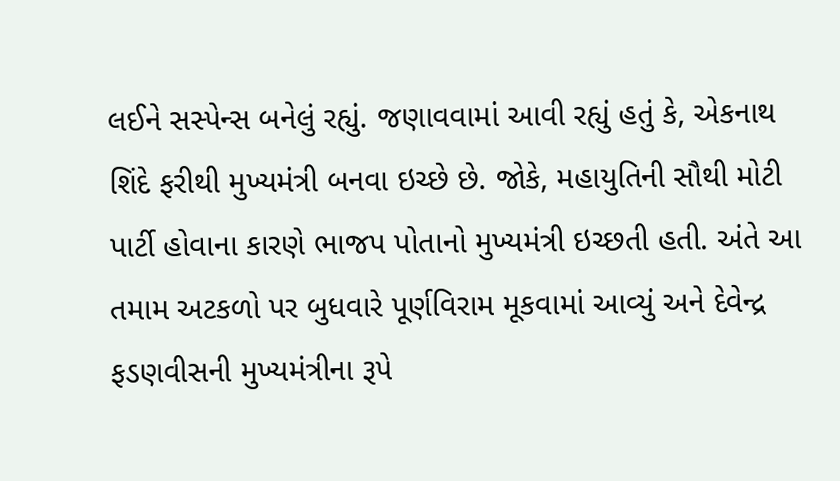લઈને સસ્પેન્સ બનેલું રહ્યું. જણાવવામાં આવી રહ્યું હતું કે, એકનાથ શિંદે ફરીથી મુખ્યમંત્રી બનવા ઇચ્છે છે. જોકે, મહાયુતિની સૌથી મોટી પાર્ટી હોવાના કારણે ભાજપ પોતાનો મુખ્યમંત્રી ઇચ્છતી હતી. અંતે આ તમામ અટકળો પર બુધવારે પૂર્ણવિરામ મૂકવામાં આવ્યું અને દેવેન્દ્ર ફડણવીસની મુખ્યમંત્રીના રૂપે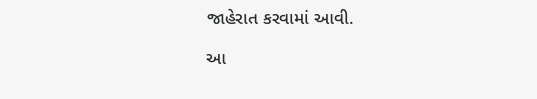જાહેરાત કરવામાં આવી.

આ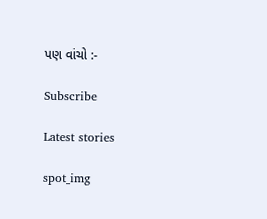પણ વાંચો :-

Subscribe

Latest stories

spot_img